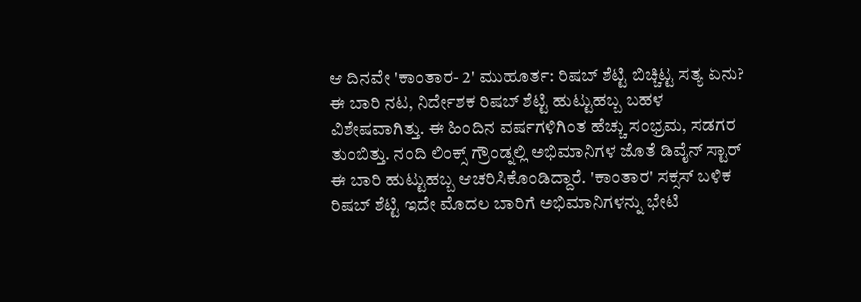ಆ ದಿನವೇ 'ಕಾಂತಾರ- 2' ಮುಹೂರ್ತ: ರಿಷಬ್ ಶೆಟ್ಟಿ ಬಿಚ್ಚಿಟ್ಟ ಸತ್ಯ ಏನು?
ಈ ಬಾರಿ ನಟ, ನಿರ್ದೇಶಕ ರಿಷಬ್ ಶೆಟ್ಟಿ ಹುಟ್ಟುಹಬ್ಬ ಬಹಳ ವಿಶೇಷವಾಗಿತ್ತು. ಈ ಹಿಂದಿನ ವರ್ಷಗಳಿಗಿಂತ ಹೆಚ್ಚು ಸಂಭ್ರಮ, ಸಡಗರ ತುಂಬಿತ್ತು. ನಂದಿ ಲಿಂಕ್ಸ್ ಗ್ರೌಂಡ್ನಲ್ಲಿ ಅಭಿಮಾನಿಗಳ ಜೊತೆ ಡಿವೈನ್ ಸ್ಟಾರ್ ಈ ಬಾರಿ ಹುಟ್ಟುಹಬ್ಬ ಆಚರಿಸಿಕೊಂಡಿದ್ದಾರೆ. 'ಕಾಂತಾರ' ಸಕ್ಸಸ್ ಬಳಿಕ ರಿಷಬ್ ಶೆಟ್ಟಿ ಇದೇ ಮೊದಲ ಬಾರಿಗೆ ಅಭಿಮಾನಿಗಳನ್ನು ಭೇಟಿ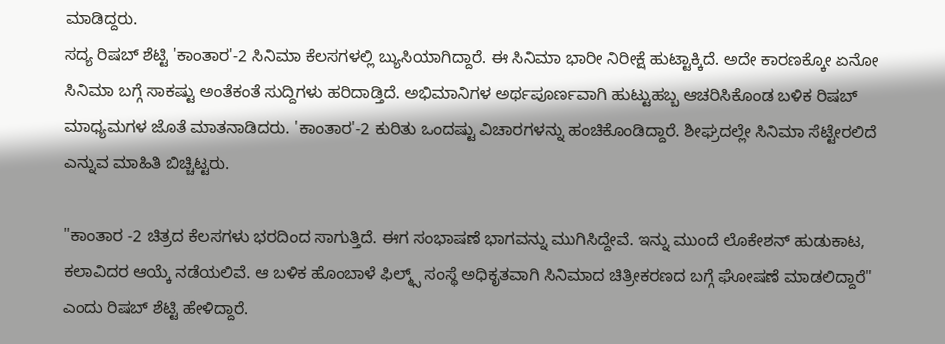ಮಾಡಿದ್ದರು.
ಸದ್ಯ ರಿಷಬ್ ಶೆಟ್ಟಿ 'ಕಾಂತಾರ'-2 ಸಿನಿಮಾ ಕೆಲಸಗಳಲ್ಲಿ ಬ್ಯುಸಿಯಾಗಿದ್ದಾರೆ. ಈ ಸಿನಿಮಾ ಭಾರೀ ನಿರೀಕ್ಷೆ ಹುಟ್ಟಾಕ್ಕಿದೆ. ಅದೇ ಕಾರಣಕ್ಕೋ ಏನೋ ಸಿನಿಮಾ ಬಗ್ಗೆ ಸಾಕಷ್ಟು ಅಂತೆಕಂತೆ ಸುದ್ದಿಗಳು ಹರಿದಾಡ್ತಿದೆ. ಅಭಿಮಾನಿಗಳ ಅರ್ಥಪೂರ್ಣವಾಗಿ ಹುಟ್ಟುಹಬ್ಬ ಆಚರಿಸಿಕೊಂಡ ಬಳಿಕ ರಿಷಬ್ ಮಾಧ್ಯಮಗಳ ಜೊತೆ ಮಾತನಾಡಿದರು. 'ಕಾಂತಾರ'-2 ಕುರಿತು ಒಂದಷ್ಟು ವಿಚಾರಗಳನ್ನು ಹಂಚಿಕೊಂಡಿದ್ದಾರೆ. ಶೀಘ್ರದಲ್ಲೇ ಸಿನಿಮಾ ಸೆಟ್ಟೇರಲಿದೆ ಎನ್ನುವ ಮಾಹಿತಿ ಬಿಚ್ಚಿಟ್ಟರು.

"ಕಾಂತಾರ -2 ಚಿತ್ರದ ಕೆಲಸಗಳು ಭರದಿಂದ ಸಾಗುತ್ತಿದೆ. ಈಗ ಸಂಭಾಷಣೆ ಭಾಗವನ್ನು ಮುಗಿಸಿದ್ದೇವೆ. ಇನ್ನು ಮುಂದೆ ಲೊಕೇಶನ್ ಹುಡುಕಾಟ, ಕಲಾವಿದರ ಆಯ್ಕೆ ನಡೆಯಲಿವೆ. ಆ ಬಳಿಕ ಹೊಂಬಾಳೆ ಫಿಲ್ಮ್ಸ್ ಸಂಸ್ಥೆ ಅಧಿಕೃತವಾಗಿ ಸಿನಿಮಾದ ಚಿತ್ರೀಕರಣದ ಬಗ್ಗೆ ಘೋಷಣೆ ಮಾಡಲಿದ್ದಾರೆ" ಎಂದು ರಿಷಬ್ ಶೆಟ್ಟಿ ಹೇಳಿದ್ದಾರೆ.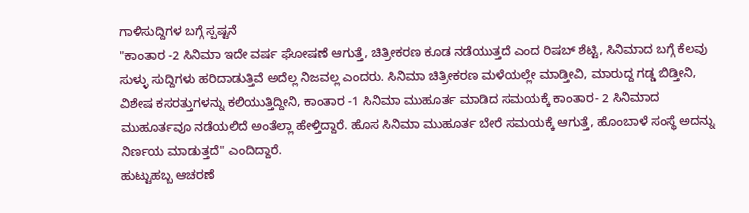ಗಾಳಿಸುದ್ದಿಗಳ ಬಗ್ಗೆ ಸ್ಪಷ್ಟನೆ
"ಕಾಂತಾರ -2 ಸಿನಿಮಾ ಇದೇ ವರ್ಷ ಘೋಷಣೆ ಆಗುತ್ತೆ, ಚಿತ್ರೀಕರಣ ಕೂಡ ನಡೆಯುತ್ತದೆ ಎಂದ ರಿಷಬ್ ಶೆಟ್ಟಿ, ಸಿನಿಮಾದ ಬಗ್ಗೆ ಕೆಲವು ಸುಳ್ಳು ಸುದ್ದಿಗಳು ಹರಿದಾಡುತ್ತಿವೆ ಅದೆಲ್ಲ ನಿಜವಲ್ಲ ಎಂದರು. ಸಿನಿಮಾ ಚಿತ್ರೀಕರಣ ಮಳೆಯಲ್ಲೇ ಮಾಡ್ತೀವಿ, ಮಾರುದ್ದ ಗಡ್ಡ ಬಿಡ್ತೀನಿ, ವಿಶೇಷ ಕಸರತ್ತುಗಳನ್ನು ಕಲಿಯುತ್ತಿದ್ದೀನಿ, ಕಾಂತಾರ -1 ಸಿನಿಮಾ ಮುಹೂರ್ತ ಮಾಡಿದ ಸಮಯಕ್ಕೆ ಕಾಂತಾರ- 2 ಸಿನಿಮಾದ ಮುಹೂರ್ತವೂ ನಡೆಯಲಿದೆ ಅಂತೆಲ್ಲಾ ಹೇಳ್ತಿದ್ದಾರೆ. ಹೊಸ ಸಿನಿಮಾ ಮುಹೂರ್ತ ಬೇರೆ ಸಮಯಕ್ಕೆ ಆಗುತ್ತೆ, ಹೊಂಬಾಳೆ ಸಂಸ್ಥೆ ಅದನ್ನು ನಿರ್ಣಯ ಮಾಡುತ್ತದೆ" ಎಂದಿದ್ದಾರೆ.
ಹುಟ್ಟುಹಬ್ಬ ಆಚರಣೆ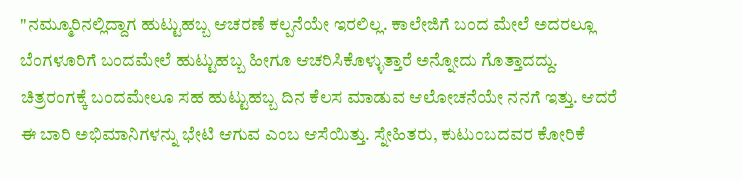"ನಮ್ಮೂರಿನಲ್ಲಿದ್ದಾಗ ಹುಟ್ಟುಹಬ್ಬ ಆಚರಣೆ ಕಲ್ಪನೆಯೇ ಇರಲಿಲ್ಲ. ಕಾಲೇಜಿಗೆ ಬಂದ ಮೇಲೆ ಅದರಲ್ಲೂ ಬೆಂಗಳೂರಿಗೆ ಬಂದಮೇಲೆ ಹುಟ್ಟುಹಬ್ಬ ಹೀಗೂ ಆಚರಿಸಿಕೊಳ್ಳುತ್ತಾರೆ ಅನ್ನೋದು ಗೊತ್ತಾದದ್ದು. ಚಿತ್ರರಂಗಕ್ಕೆ ಬಂದಮೇಲೂ ಸಹ ಹುಟ್ಟುಹಬ್ಬ ದಿನ ಕೆಲಸ ಮಾಡುವ ಆಲೋಚನೆಯೇ ನನಗೆ ಇತ್ತು. ಆದರೆ ಈ ಬಾರಿ ಅಭಿಮಾನಿಗಳನ್ನು ಭೇಟಿ ಆಗುವ ಎಂಬ ಆಸೆಯಿತ್ತು. ಸ್ನೇಹಿತರು, ಕುಟುಂಬದವರ ಕೋರಿಕೆ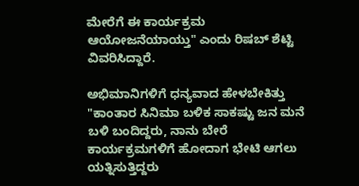ಮೇರೆಗೆ ಈ ಕಾರ್ಯಕ್ರಮ ಆಯೋಜನೆಯಾಯ್ತು" ಎಂದು ರಿಷಬ್ ಶೆಟ್ಟಿ ವಿವರಿಸಿದ್ದಾರೆ.

ಅಭಿಮಾನಿಗಳಿಗೆ ಧನ್ಯವಾದ ಹೇಳಬೇಕಿತ್ತು
"ಕಾಂತಾರ ಸಿನಿಮಾ ಬಳಿಕ ಸಾಕಷ್ಟು ಜನ ಮನೆ ಬಳಿ ಬಂದಿದ್ದರು, ನಾನು ಬೇರೆ ಕಾರ್ಯಕ್ರಮಗಳಿಗೆ ಹೋದಾಗ ಭೇಟಿ ಆಗಲು ಯತ್ನಿಸುತ್ತಿದ್ದರು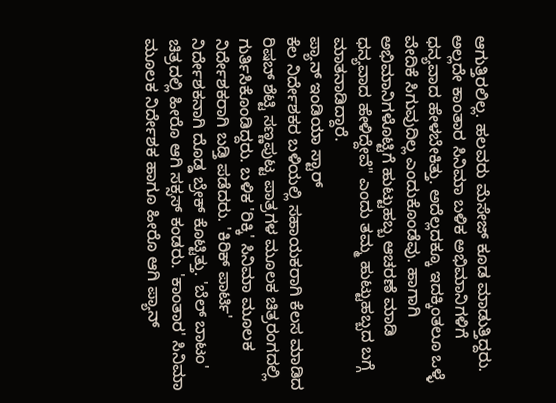ಆಗುತ್ತಿರಲಿಲ್ಲ. ಹಲವರು ಮೆಸೇಜ್ ಕೂಡ ಮಾಡುತ್ತಿದ್ದರು. ಅಲ್ಲದೇ ಕಾಂತಾರ ಸಿನಿಮಾ ಬಳಿಕ ಅಭಿಮಾನಿಗಳಿಗೆ ಧನ್ಯವಾದ ಹೇಳಬೇಕಿತ್ತು. ಅದೆಲ್ಲದಕ್ಕೂ ಇದಕ್ಕಿಂತಲೂ ಒಳ್ಳೆ ವೇದಿಕೆ ಸಿಗುವುದಿಲ್ಲ ಎಂದುಕೊಂಡೆವು. ಹಾಗಾಗಿ ಅಭಿಮಾನಿಗಳೊಟ್ಟಿಗೆ ಹುಟ್ಟುಹಬ್ಬ ಆಚರಣೆ ಮಾಡಿ ಧನ್ಯವಾದ ಹೇಳಿದ್ದೇವೆ" ಎಂದು ತಮ್ಮ ಹುಟ್ಟುಹಬ್ಬದ ಬಗ್ಗೆ ಮಾತನಾಡಿದ್ದಾರೆ.
ಪ್ಯಾನ್ ಇಂಡಿಯಾ ಸ್ಟಾರ್
ಕೆಲ ನಿರ್ದೇಶಕರ ಬಳಿಯಲ್ಲಿ ಸಹಾಯಕರಾಗಿ ಕೆಲಸ ಮಾಡಿದ ರಿಷಬ್ ಶೆಟ್ಟಿ ಸಣ್ಣಪುಟ್ಟ ಪಾತ್ರಗಳ ಮೂಲಕ ಚಿತ್ರರಂಗದಲ್ಲಿ ಗುರ್ತಿಸಿಕೊಂಡಿದ್ದರು. ಬಳಿಕ 'ರಿಕ್ಕಿ' ಸಿನಿಮಾ ಮೂಲಕ ನಿರ್ದೇಶಕರಾಗಿ ಬಡ್ತಿ ಪಡೆದರು. 'ಕಿರಿಕ್ ಪಾರ್ಟಿ' ನಿರ್ದೇಶಕನಾಗಿ ದೊಡ್ಡ ಬ್ರೇಕ್ ಕೊಟ್ಟಿತ್ತು. 'ಬೆಲ್ ಬಾಟಂ' ಚಿತ್ರದಲ್ಲಿ ಹೀರೊ ಆಗಿ ಸಕ್ಸಸ್ ಕಂಡರು. 'ಕಾಂತಾರ' ಸಿನಿಮಾ ಮೂಲಕ ನಿರ್ದೇಶಕ ಹಾಗೂ ಹೀರೊ ಆಗಿ ಪ್ಯಾನ್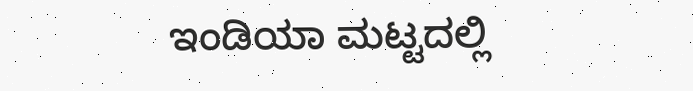ಇಂಡಿಯಾ ಮಟ್ಟದಲ್ಲಿ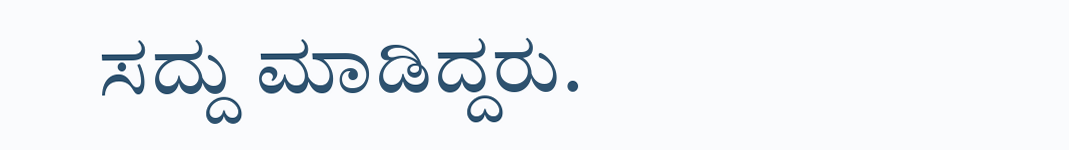ಸದ್ದು ಮಾಡಿದ್ದರು.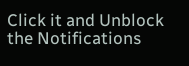Click it and Unblock the Notifications